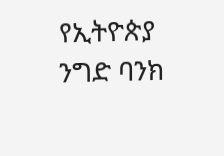የኢትዮጵያ ንግድ ባንክ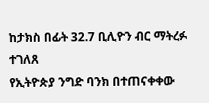ከታክስ በፊት 32.7 ቢሊዮን ብር ማትረፉ ተገለጸ
የኢትዮጵያ ንግድ ባንክ በተጠናቀቀው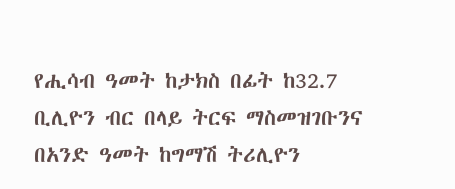የሒሳብ ዓመት ከታክስ በፊት ከ32.7 ቢሊዮን ብር በላይ ትርፍ ማስመዝገቡንና በአንድ ዓመት ከግማሽ ትሪሊዮን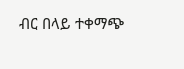ብር በላይ ተቀማጭ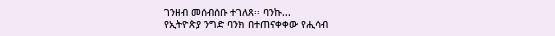ገንዘብ መሰብሰቡ ተገለጸ፡፡ ባንኩ...
የኢትዮጵያ ንግድ ባንክ በተጠናቀቀው የሒሳብ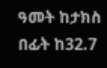ዓመት ከታክስ በፊት ከ32.7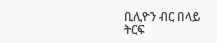ቢሊዮን ብር በላይ ትርፍ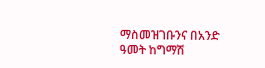ማስመዝገቡንና በአንድ ዓመት ከግማሽ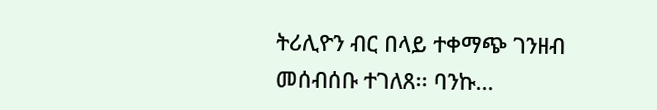ትሪሊዮን ብር በላይ ተቀማጭ ገንዘብ መሰብሰቡ ተገለጸ፡፡ ባንኩ...